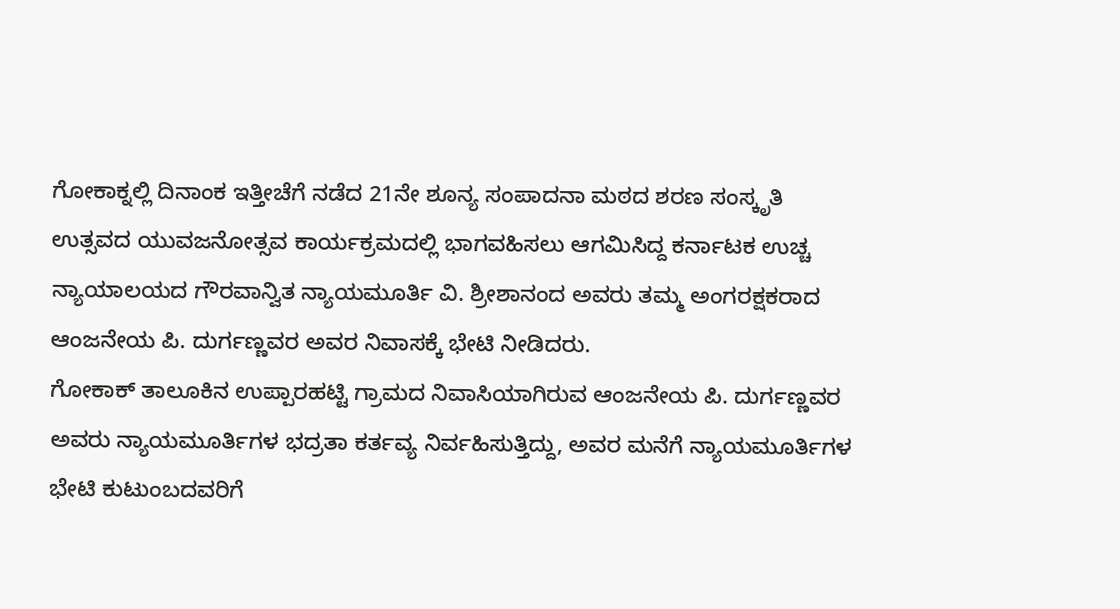ಗೋಕಾಕ್ನಲ್ಲಿ ದಿನಾಂಕ ಇತ್ತೀಚೆಗೆ ನಡೆದ 21ನೇ ಶೂನ್ಯ ಸಂಪಾದನಾ ಮಠದ ಶರಣ ಸಂಸ್ಕೃತಿ ಉತ್ಸವದ ಯುವಜನೋತ್ಸವ ಕಾರ್ಯಕ್ರಮದಲ್ಲಿ ಭಾಗವಹಿಸಲು ಆಗಮಿಸಿದ್ದ ಕರ್ನಾಟಕ ಉಚ್ಚ ನ್ಯಾಯಾಲಯದ ಗೌರವಾನ್ವಿತ ನ್ಯಾಯಮೂರ್ತಿ ವಿ. ಶ್ರೀಶಾನಂದ ಅವರು ತಮ್ಮ ಅಂಗರಕ್ಷಕರಾದ ಆಂಜನೇಯ ಪಿ. ದುರ್ಗಣ್ಣವರ ಅವರ ನಿವಾಸಕ್ಕೆ ಭೇಟಿ ನೀಡಿದರು.
ಗೋಕಾಕ್ ತಾಲೂಕಿನ ಉಪ್ಪಾರಹಟ್ಟಿ ಗ್ರಾಮದ ನಿವಾಸಿಯಾಗಿರುವ ಆಂಜನೇಯ ಪಿ. ದುರ್ಗಣ್ಣವರ ಅವರು ನ್ಯಾಯಮೂರ್ತಿಗಳ ಭದ್ರತಾ ಕರ್ತವ್ಯ ನಿರ್ವಹಿಸುತ್ತಿದ್ದು, ಅವರ ಮನೆಗೆ ನ್ಯಾಯಮೂರ್ತಿಗಳ ಭೇಟಿ ಕುಟುಂಬದವರಿಗೆ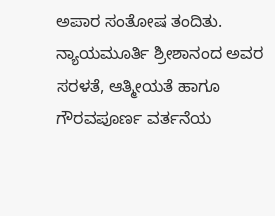ಅಪಾರ ಸಂತೋಷ ತಂದಿತು. ನ್ಯಾಯಮೂರ್ತಿ ಶ್ರೀಶಾನಂದ ಅವರ ಸರಳತೆ, ಆತ್ಮೀಯತೆ ಹಾಗೂ ಗೌರವಪೂರ್ಣ ವರ್ತನೆಯ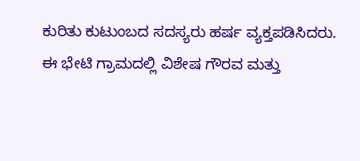ಕುರಿತು ಕುಟುಂಬದ ಸದಸ್ಯರು ಹರ್ಷ ವ್ಯಕ್ತಪಡಿಸಿದರು.
ಈ ಭೇಟಿ ಗ್ರಾಮದಲ್ಲಿ ವಿಶೇಷ ಗೌರವ ಮತ್ತು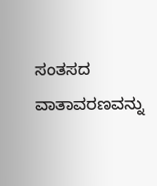ಸಂತಸದ ವಾತಾವರಣವನ್ನು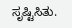ಸೃಷ್ಟಿಸಿತು.